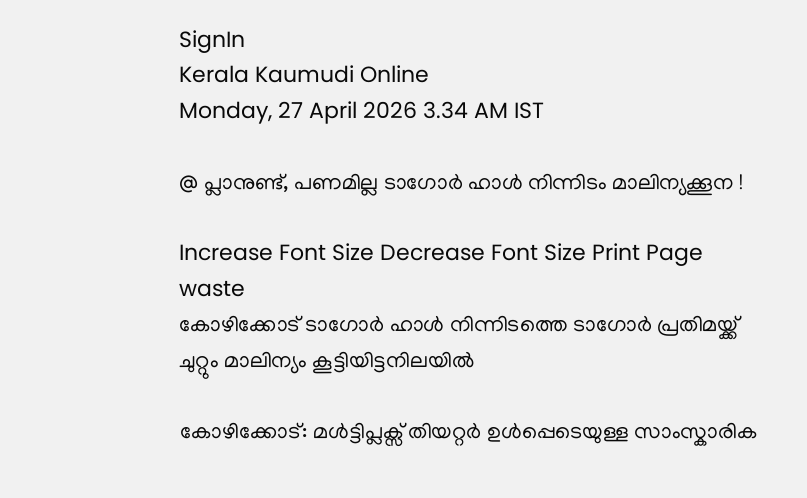SignIn
Kerala Kaumudi Online
Monday, 27 April 2026 3.34 AM IST

@ പ്ലാനുണ്ട്, പണമില്ല ടാഗോർ ഹാൾ നിന്നിടം മാലിന്യക്കൂന !

Increase Font Size Decrease Font Size Print Page
waste
കോഴിക്കോട് ടാഗോർ ഹാൾ നിന്നിടത്തെ ടാഗോർ പ്രതിമയ്ക്ക് ചുറ്റും മാലിന്യം കൂട്ടിയിട്ടനിലയിൽ

കോഴിക്കോട്: മൾട്ടിപ്ലക്സ് തിയറ്റർ ഉൾപ്പെടെയുള്ള സാംസ്കാരിക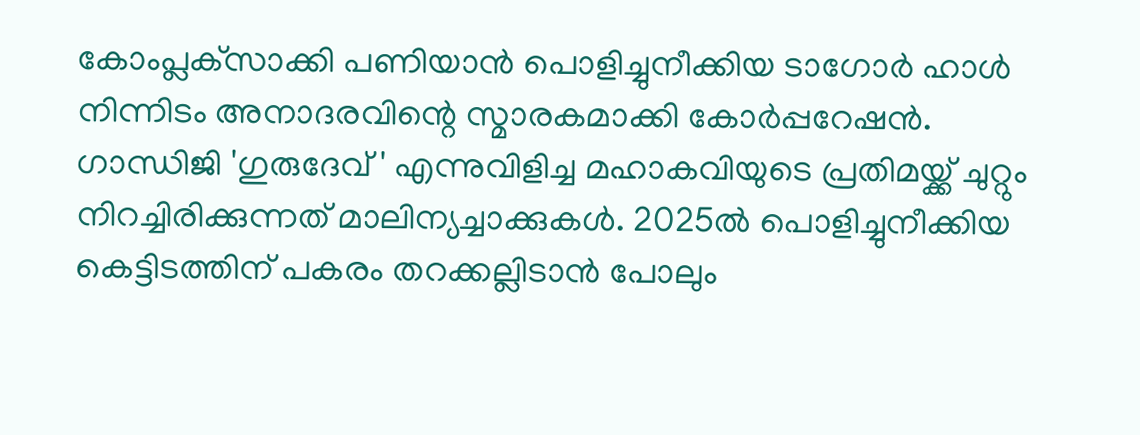കോംപ്ലക്‌സാക്കി പണിയാൻ പൊളിച്ചുനീക്കിയ ടാഗോർ ഹാൾ നിന്നിടം അനാദരവിന്റെ സ്മാരകമാക്കി കോർപ്പറേഷൻ. ഗാന്ധിജി 'ഗുരുദേവ് ' എന്നുവിളിച്ച മഹാകവിയുടെ പ്രതിമയ്ക്ക് ചുറ്റും നിറച്ചിരിക്കുന്നത് മാലിന്യച്ചാക്കുകൾ. 2025ൽ പൊളിച്ചുനീക്കിയ കെട്ടിടത്തിന് പകരം തറക്കല്ലിടാൻ പോലും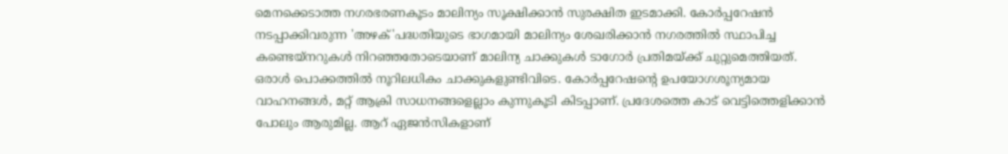മെനക്കെടാത്ത നഗരഭരണകൂടം മാലിന്യം സൂക്ഷിക്കാൻ സുരക്ഷിത ഇടമാക്കി. കോർപ്പറേഷൻ നടപ്പാക്കിവരുന്ന 'അഴക്'പദ്ധതിയുടെ ഭാഗമായി മാലിന്യം ശേഖരിക്കാൻ നഗരത്തിൽ സ്ഥാപിച്ച കണ്ടെയ്നറുകൾ നിറഞ്ഞതോടെയാണ് മാലിന്യ ചാക്കുകൾ ടാഗോർ പ്രതിമയ്ക്ക് ചുറ്റുമെത്തിയത്. ഒരാൾ പൊക്കത്തിൽ നൂറിലധികം ചാക്കുകളുണ്ടിവിടെ. കോർപ്പറേഷന്റെ ഉപയോഗശൂന്യമായ വാഹനങ്ങൾ, മറ്റ് ആക്രി സാധനങ്ങളെല്ലാം കുന്നുകൂടി കിടപ്പാണ്. പ്രദേശത്തെ കാട് വെട്ടിത്തെളിക്കാൻ പോലും ആരുമില്ല. ആറ് ഏജൻസികളാണ്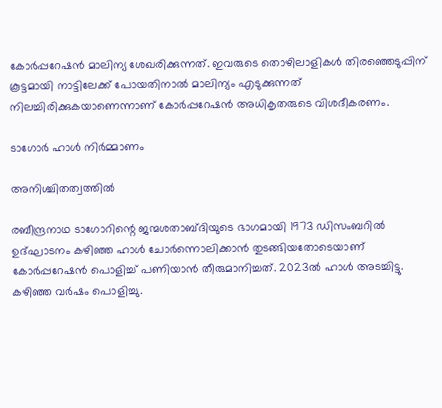കോർപ്പറേഷൻ മാലിന്യ ശേഖരിക്കുന്നത്. ഇവരുടെ തൊഴിലാളികൾ തിരഞ്ഞെടുപ്പിന് കൂട്ടമായി നാട്ടിലേക്ക് പോയതിനാൽ മാലിന്യം എടുക്കുന്നത് നിലച്ചിരിക്കുകയാണെന്നാണ് കോർപ്പറേഷൻ അധികൃതരുടെ വിശദീകരണം.

ടാഗോർ ഹാൾ നിർമ്മാണം

അനിശ്ചിതത്വത്തിൽ

രബീന്ദ്രനാഥ ടാഗോറിന്റെ ജന്മശതാബ്ദിയുടെ ഭാഗമായി 1973 ഡിസംബറിൽ ഉദ്ഘാടനം കഴി‌ഞ്ഞ ഹാൾ ചോർന്നൊലിക്കാൻ തുടങ്ങിയതോടെയാണ് കോർപ്പറേഷൻ പൊളിച്ച് പണിയാൻ തീരുമാനിച്ചത്. 2023ൽ ഹാൾ അടച്ചിട്ടു. കഴിഞ്ഞ വർഷം പൊളിച്ചു.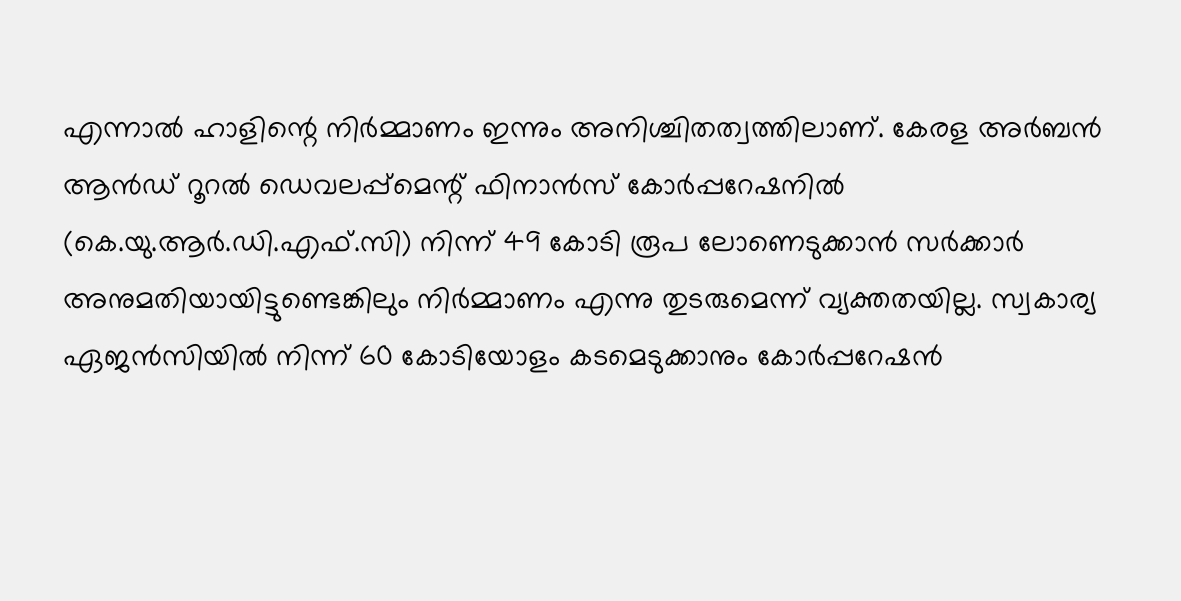എന്നാൽ ഹാളിന്റെ നിർമ്മാണം ഇന്നും അനിശ്ചിതത്വത്തിലാണ്. കേരള അർബൻ ആൻഡ് റൂറൽ ഡെവലപ്പ്‌മെന്റ് ഫിനാൻസ് കോർപ്പറേഷനിൽ (കെ.യു.ആർ.ഡി.എഫ്.സി) നിന്ന് 49 കോടി രൂപ ലോണെടുക്കാൻ സർക്കാർ അനുമതിയായിട്ടുണ്ടെങ്കിലും നിർമ്മാണം എന്നു തുടരുമെന്ന് വ്യക്തതയില്ല. സ്വകാര്യ ഏജൻസിയിൽ നിന്ന് 60 കോടിയോളം കടമെടുക്കാനും കോർപ്പറേഷൻ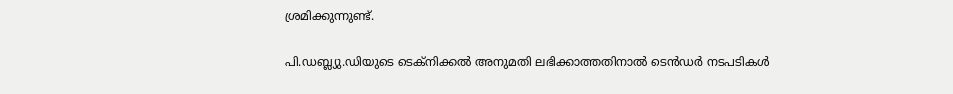ശ്രമിക്കുന്നുണ്ട്.

പി.ഡബ്ല്യു.ഡിയുടെ ടെക്നിക്കൽ അനുമതി ലഭിക്കാത്തതിനാൽ ടെൻഡർ നടപടികൾ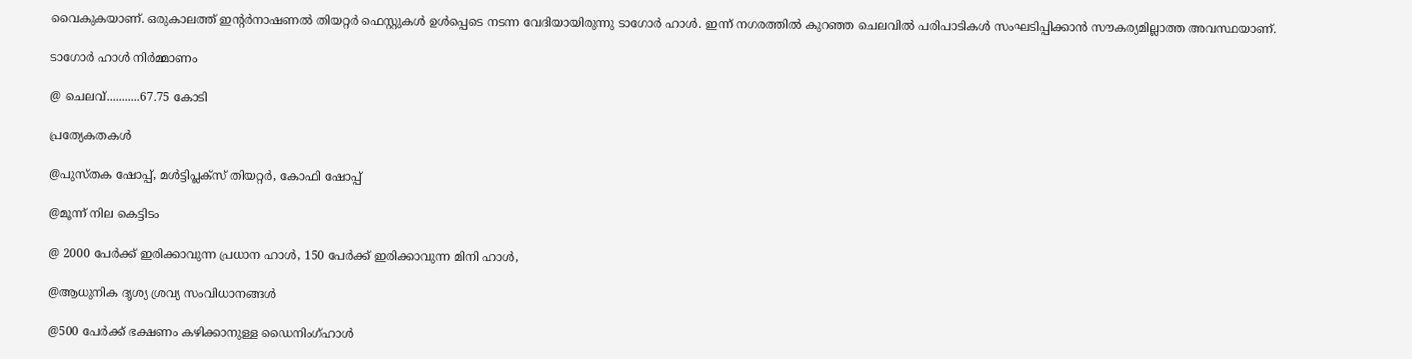വൈകുകയാണ്. ഒരുകാലത്ത് ഇന്റർനാഷണൽ തിയറ്റർ ഫെസ്റ്റുകൾ ഉൾപ്പെടെ നടന്ന വേദിയായിരുന്നു ടാഗോർ ഹാൾ. ഇന്ന് നഗരത്തിൽ കുറഞ്ഞ ചെലവിൽ പരിപാടികൾ സംഘടിപ്പിക്കാൻ സൗകര്യമില്ലാത്ത അവസ്ഥയാണ്.

ടാഗോർ ഹാൾ നിർമ്മാണം

@ ചെലവ്...........67.75 കോടി

പ്രത്യേകതകൾ

@പുസ്തക ഷോപ്പ്, മൾട്ടിപ്ലക്സ് തിയറ്റർ, കോഫി ഷോപ്പ്

@മൂന്ന് നില കെട്ടിടം

@ 2000 പേർക്ക് ഇരിക്കാവുന്ന പ്രധാന ഹാൾ, 150 പേർക്ക് ഇരിക്കാവുന്ന മിനി ഹാൾ,

@ആധുനിക ദൃശ്യ ശ്രവ്യ സംവിധാനങ്ങൾ

@500 പേർക്ക് ഭക്ഷണം കഴിക്കാനുള്ള ഡൈനിംഗ്ഹാൾ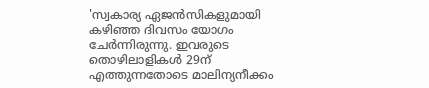'സ്വകാര്യ ഏജൻസികളുമായി കഴിഞ്ഞ ദിവസം യോഗം ചേർന്നിരുന്നു. ഇവരുടെ തൊഴിലാളികൾ 29ന് എത്തുന്നതോടെ മാലിന്യനീക്കം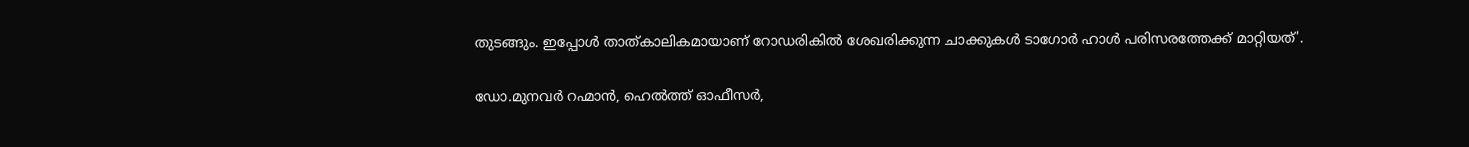തുടങ്ങും. ഇപ്പോൾ താത്കാലികമായാണ് റോഡരികിൽ ശേഖരിക്കുന്ന ചാക്കുകൾ ടാഗോർ ഹാൾ പരിസരത്തേക്ക് മാറ്റിയത്'.

ഡോ.മുനവർ റഹ്മാൻ, ഹെൽത്ത് ഓഫീസർ,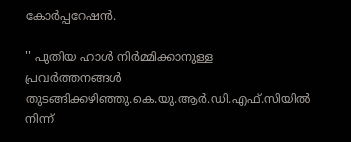കോർപ്പറേഷൻ.

'' പുതിയ ഹാൾ നിർമ്മിക്കാനുള്ള പ്രവർത്തനങ്ങൾ തുടങ്ങിക്കഴിഞ്ഞു.കെ.യു.ആർ.ഡി.എഫ്.സിയിൽ നിന്ന്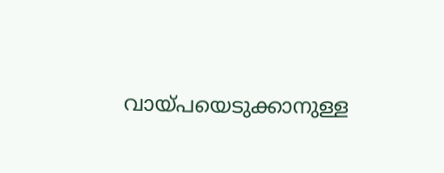വായ്പയെടുക്കാനുള്ള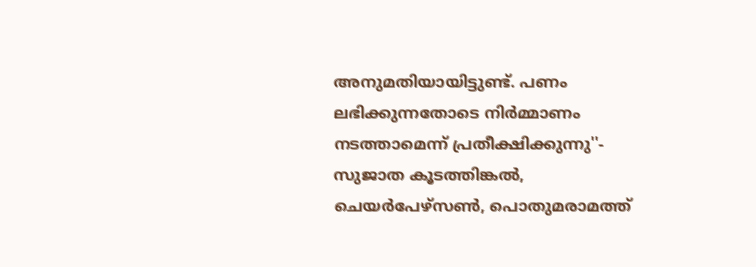അനുമതിയായിട്ടുണ്ട്. പണം ലഭിക്കുന്നതോടെ നിർമ്മാണം നടത്താമെന്ന് പ്രതീക്ഷിക്കുന്നു''- സുജാത കൂടത്തിങ്കൽ, ചെയർപേഴ്സൺ, പൊതുമരാമത്ത്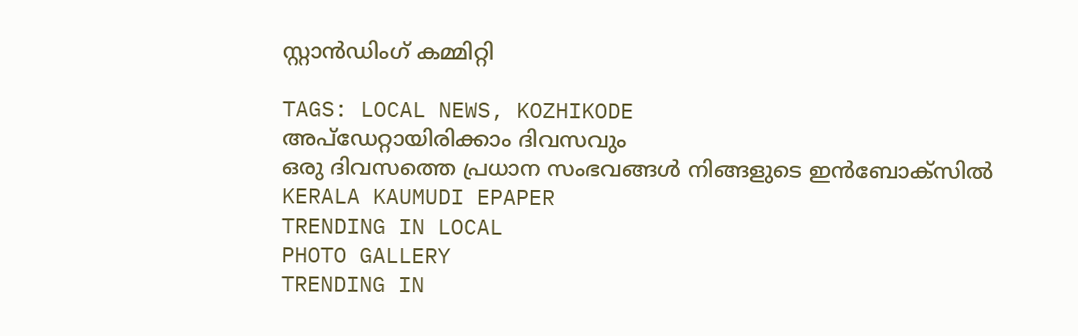സ്റ്റാൻഡിംഗ് കമ്മിറ്റി

TAGS: LOCAL NEWS, KOZHIKODE
അപ്ഡേറ്റായിരിക്കാം ദിവസവും
ഒരു ദിവസത്തെ പ്രധാന സംഭവങ്ങൾ നിങ്ങളുടെ ഇൻബോക്സിൽ
KERALA KAUMUDI EPAPER
TRENDING IN LOCAL
PHOTO GALLERY
TRENDING IN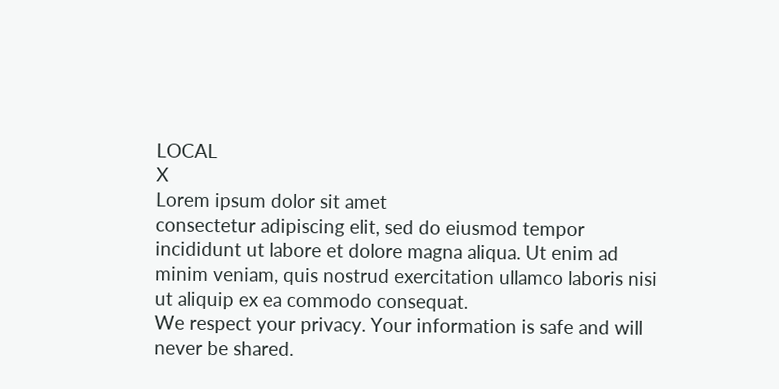LOCAL
X
Lorem ipsum dolor sit amet
consectetur adipiscing elit, sed do eiusmod tempor incididunt ut labore et dolore magna aliqua. Ut enim ad minim veniam, quis nostrud exercitation ullamco laboris nisi ut aliquip ex ea commodo consequat.
We respect your privacy. Your information is safe and will never be shared.